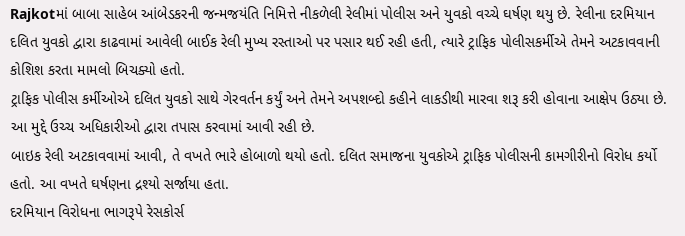Rajkotમાં બાબા સાહેબ આંબેડકરની જન્મજયંતિ નિમિત્તે નીકળેલી રેલીમાં પોલીસ અને યુવકો વચ્ચે ઘર્ષણ થયુ છે. રેલીના દરમિયાન દલિત યુવકો દ્વારા કાઢવામાં આવેલી બાઈક રેલી મુખ્ય રસ્તાઓ પર પસાર થઈ રહી હતી, ત્યારે ટ્રાફિક પોલીસકર્મીએ તેમને અટકાવવાની કોશિશ કરતા મામલો બિચક્યો હતો.
ટ્રાફિક પોલીસ કર્મીઓએ દલિત યુવકો સાથે ગેરવર્તન કર્યું અને તેમને અપશબ્દો કહીને લાકડીથી મારવા શરૂ કરી હોવાના આક્ષેપ ઉઠ્યા છે. આ મુદ્દે ઉચ્ચ અધિકારીઓ દ્વારા તપાસ કરવામાં આવી રહી છે.
બાઇક રેલી અટકાવવામાં આવી, તે વખતે ભારે હોબાળો થયો હતો. દલિત સમાજના યુવકોએ ટ્રાફિક પોલીસની કામગીરીનો વિરોધ કર્યો હતો. આ વખતે ઘર્ષણના દ્રશ્યો સર્જાયા હતા.
દરમિયાન વિરોધના ભાગરૂપે રેસકોર્સ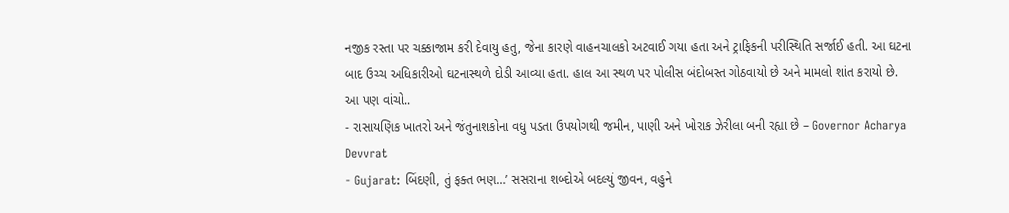નજીક રસ્તા પર ચક્કાજામ કરી દેવાયુ હતુ, જેના કારણે વાહનચાલકો અટવાઈ ગયા હતા અને ટ્રાફિકની પરીસ્થિતિ સર્જાઈ હતી. આ ઘટના બાદ ઉચ્ચ અધિકારીઓ ઘટનાસ્થળે દોડી આવ્યા હતા. હાલ આ સ્થળ પર પોલીસ બંદોબસ્ત ગોઠવાયો છે અને મામલો શાંત કરાયો છે.
આ પણ વાંચો..
- રાસાયણિક ખાતરો અને જંતુનાશકોના વધુ પડતા ઉપયોગથી જમીન, પાણી અને ખોરાક ઝેરીલા બની રહ્યા છે – Governor Acharya Devvrat
- Gujarat: બિંદણી, તું ફક્ત ભણ…’ સસરાના શબ્દોએ બદલ્યું જીવન, વહુને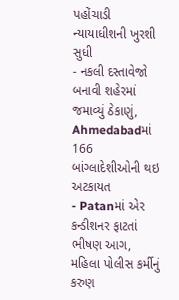પહોંચાડી ન્યાયાધીશની ખુરશી સુધી
- નકલી દસ્તાવેજો બનાવી શહેરમાં જમાવ્યું ઠેકાણું, Ahmedabadમાં 166 બાંગ્લાદેશીઓની થઇ અટકાયત
- Patanમાં એર કન્ડીશનર ફાટતાં ભીષણ આગ, મહિલા પોલીસ કર્મીનું કરુણ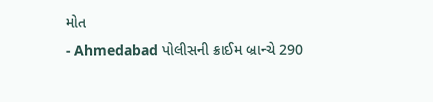મોત
- Ahmedabad પોલીસની ક્રાઈમ બ્રાન્ચે 290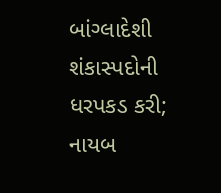બાંગ્લાદેશી શંકાસ્પદોની ધરપકડ કરી; નાયબ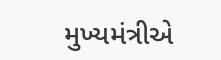મુખ્યમંત્રીએ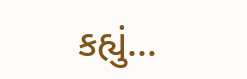કહ્યું…